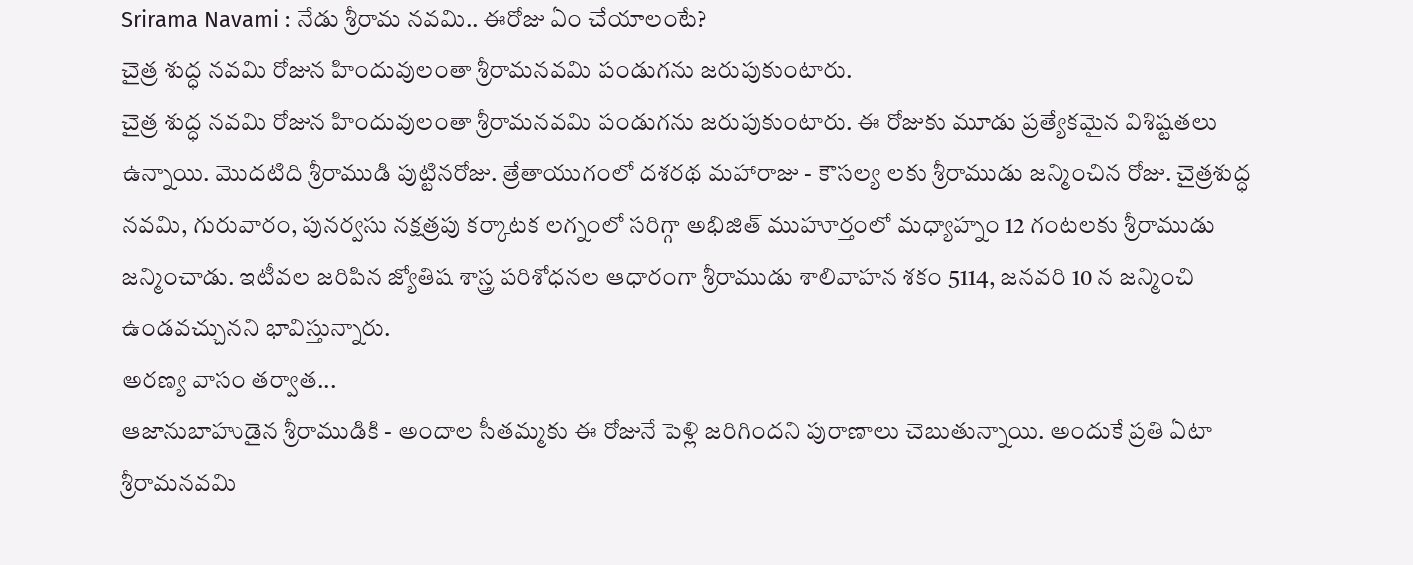Srirama Navami : నేడు శ్రీరామ నవమి.. ఈరోజు ఏం చేయాలంటే?
చైత్ర శుద్ధ నవమి రోజున హిందువులంతా శ్రీరామనవమి పండుగను జరుపుకుంటారు.
చైత్ర శుద్ధ నవమి రోజున హిందువులంతా శ్రీరామనవమి పండుగను జరుపుకుంటారు. ఈ రోజుకు మూడు ప్రత్యేకమైన విశిష్టతలు ఉన్నాయి. మొదటిది శ్రీరాముడి పుట్టినరోజు. త్రేతాయుగంలో దశరథ మహారాజు - కౌసల్య లకు శ్రీరాముడు జన్మించిన రోజు. చైత్రశుద్ధ నవమి, గురువారం, పునర్వసు నక్షత్రపు కర్కాటక లగ్నంలో సరిగ్గా అభిజిత్ ముహూర్తంలో మధ్యాహ్నం 12 గంటలకు శ్రీరాముడు జన్మించాడు. ఇటీవల జరిపిన జ్యోతిష శాస్త్ర పరిశోధనల ఆధారంగా శ్రీరాముడు శాలివాహన శకం 5114, జనవరి 10 న జన్మించి ఉండవచ్చునని భావిస్తున్నారు.
అరణ్య వాసం తర్వాత...
ఆజానుబాహుడైన శ్రీరాముడికి - అందాల సీతమ్మకు ఈ రోజునే పెళ్లి జరిగిందని పురాణాలు చెబుతున్నాయి. అందుకే ప్రతి ఏటా శ్రీరామనవమి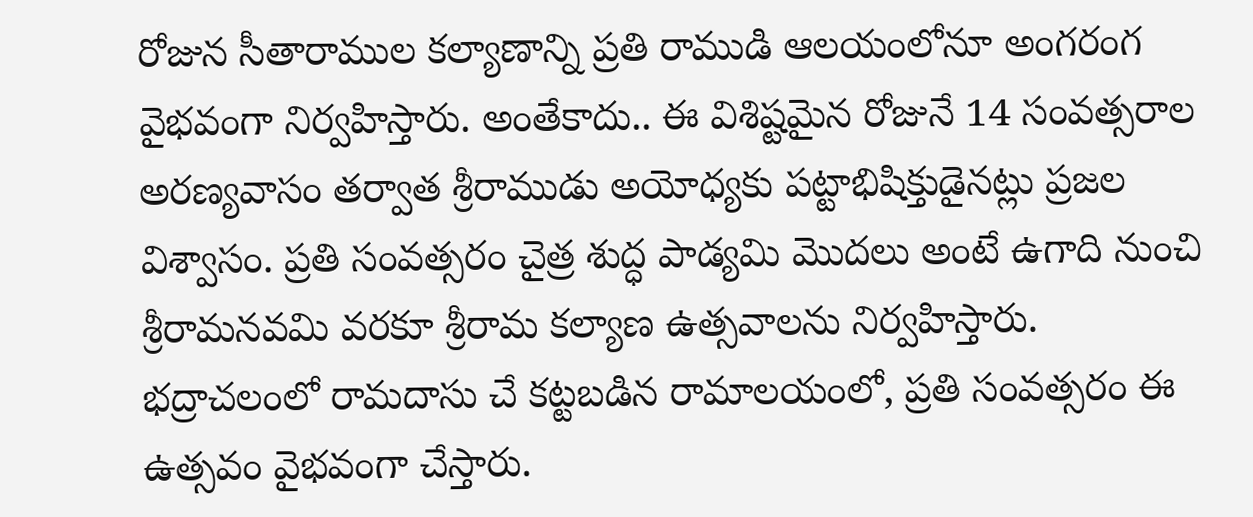రోజున సీతారాముల కల్యాణాన్ని ప్రతి రాముడి ఆలయంలోనూ అంగరంగ వైభవంగా నిర్వహిస్తారు. అంతేకాదు.. ఈ విశిష్టమైన రోజునే 14 సంవత్సరాల అరణ్యవాసం తర్వాత శ్రీరాముడు అయోధ్యకు పట్టాభిషిక్తుడైనట్లు ప్రజల విశ్వాసం. ప్రతి సంవత్సరం చైత్ర శుద్ధ పాడ్యమి మొదలు అంటే ఉగాది నుంచి శ్రీరామనవమి వరకూ శ్రీరామ కల్యాణ ఉత్సవాలను నిర్వహిస్తారు. భద్రాచలంలో రామదాసు చే కట్టబడిన రామాలయంలో, ప్రతి సంవత్సరం ఈ ఉత్సవం వైభవంగా చేస్తారు.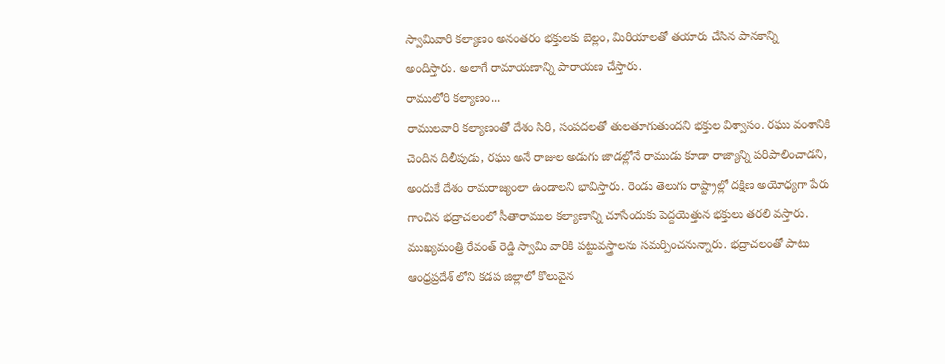స్వామివారి కల్యాణం అనంతరం భక్తులకు బెల్లం, మిరియాలతో తయారు చేసిన పానకాన్ని అందిస్తారు. అలాగే రామాయణాన్ని పారాయణ చేస్తారు.
రాములోరి కల్యాణం...
రాములవారి కల్యాణంతో దేశం సిరి, సంపదలతో తులతూగుతుందని భక్తుల విశ్వాసం. రఘు వంశానికి చెందిన దిలీపుడు, రఘు అనే రాజుల అడుగు జాడల్లోనే రాముడు కూడా రాజ్యాన్ని పరిపాలించాడని, అందుకే దేశం రామరాజ్యంలా ఉండాలని భావిస్తారు. రెండు తెలుగు రాష్ట్రాల్లో దక్షిణ అయోధ్యగా పేరు గాంచిన భద్రాచలంలో సీతారాముల కల్యాణాన్ని చూసేందుకు పెద్దయెత్తున భక్తులు తరలి వస్తారు. ముఖ్యమంత్రి రేవంత్ రెడ్డి స్వామి వారికి పట్టువస్త్రాలను సమర్పించనున్నారు. భద్రాచలంతో పాటు ఆంధ్రప్రదేశ్ లోని కడప జిల్లాలో కొలువైన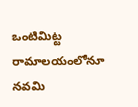ఒంటిమిట్ట రామాలయంలోనూ నవమి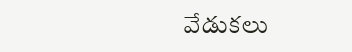వేడుకలు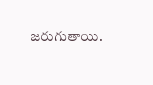జరుగుతాయి.